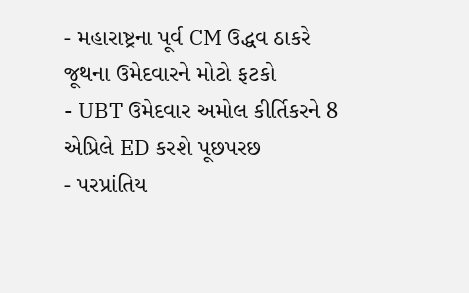- મહારાષ્ટ્રના પૂર્વ CM ઉદ્ધવ ઠાકરે જૂથના ઉમેદવારને મોટો ફટકો
- UBT ઉમેદવાર અમોલ કીર્તિકરને 8 એપ્રિલે ED કરશે પૂછપરછ
- પરપ્રાંતિય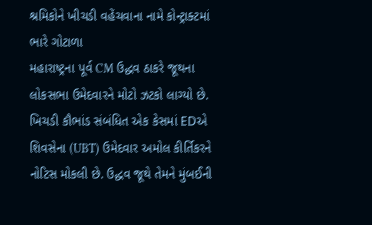શ્રમિકોને ખીચડી વહેંચવાના નામે કોન્ટ્રાક્ટમાં ભારે ગોટાળા
મહારાષ્ટ્રના પૂર્વ CM ઉદ્ધવ ઠાકરે જૂથના લોકસભા ઉમેદવારને મોટો ઝટકો લાગ્યો છે. ખિચડી કૌભાંડ સંબંધિત એક કેસમાં EDએ શિવસેના (UBT) ઉમેદવાર અમોલ કીર્તિકરને નોટિસ મોકલી છે. ઉદ્ધવ જૂથે તેમને મુંબઈની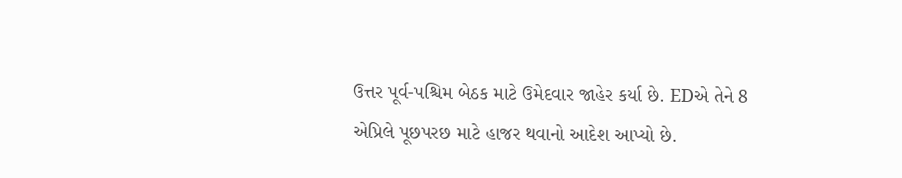ઉત્તર પૂર્વ-પશ્ચિમ બેઠક માટે ઉમેદવાર જાહેર કર્યા છે. EDએ તેને 8 એપ્રિલે પૂછપરછ માટે હાજર થવાનો આદેશ આપ્યો છે.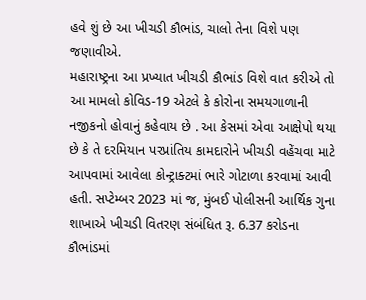હવે શું છે આ ખીચડી કૌભાંડ, ચાલો તેના વિશે પણ જણાવીએ.
મહારાષ્ટ્રના આ પ્રખ્યાત ખીચડી કૌભાંડ વિશે વાત કરીએ તો આ મામલો કોવિડ-19 એટલે કે કોરોના સમયગાળાની નજીકનો હોવાનું કહેવાય છે . આ કેસમાં એવા આક્ષેપો થયા છે કે તે દરમિયાન પરપ્રાંતિય કામદારોને ખીચડી વહેંચવા માટે આપવામાં આવેલા કોન્ટ્રાક્ટમાં ભારે ગોટાળા કરવામાં આવી હતી. સપ્ટેમ્બર 2023 માં જ, મુંબઈ પોલીસની આર્થિક ગુના શાખાએ ખીચડી વિતરણ સંબંધિત રૂ. 6.37 કરોડના કૌભાંડમાં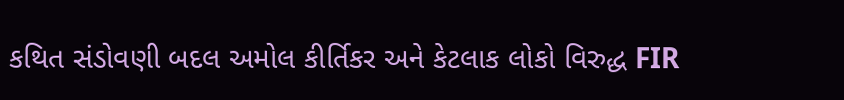કથિત સંડોવણી બદલ અમોલ કીર્તિકર અને કેટલાક લોકો વિરુદ્ધ FIR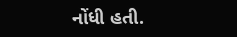નોંધી હતી.